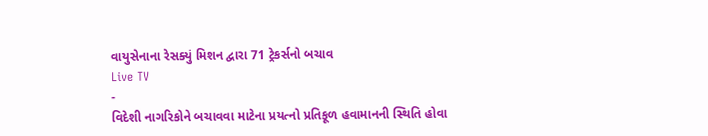વાયુસેનાના રેસક્યું મિશન દ્વારા 71 ટ્રેકર્સનો બચાવ
Live TV
-
વિદેશી નાગરિકોને બચાવવા માટેના પ્રયત્નો પ્રતિકૂળ હવામાનની સ્થિતિ હોવા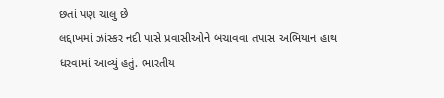છતાં પણ ચાલુ છે
લદ્દાખમાં ઝાંસ્કર નદી પાસે પ્રવાસીઓને બચાવવા તપાસ અભિયાન હાથ ધરવામાં આવ્યું હતું. ભારતીય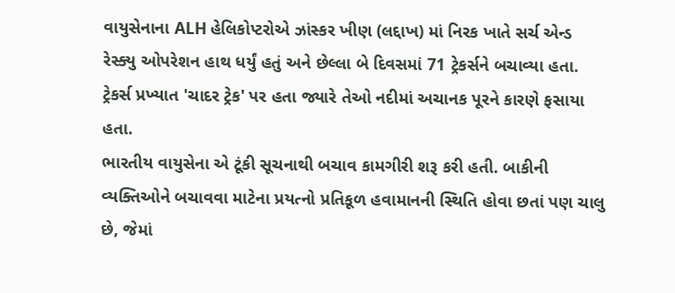વાયુસેનાના ALH હેલિકોપ્ટરોએ ઝાંસ્કર ખીણ (લદ્દાખ) માં નિરક ખાતે સર્ચ એન્ડ રેસ્ક્યુ ઓપરેશન હાથ ધર્યું હતું અને છેલ્લા બે દિવસમાં 71 ટ્રેકર્સને બચાવ્યા હતા. ટ્રેકર્સ પ્રખ્યાત 'ચાદર ટ્રેક' પર હતા જ્યારે તેઓ નદીમાં અચાનક પૂરને કારણે ફસાયા હતા.
ભારતીય વાયુસેના એ ટૂંકી સૂચનાથી બચાવ કામગીરી શરૂ કરી હતી. બાકીની વ્યક્તિઓને બચાવવા માટેના પ્રયત્નો પ્રતિકૂળ હવામાનની સ્થિતિ હોવા છતાં પણ ચાલુ છે, જેમાં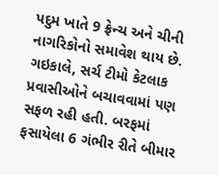પદુમ ખાતે 9 ફ્રેન્ચ અને ચીની નાગરિકોનો સમાવેશ થાય છે. ગઇકાલે, સર્ચ ટીમો કેટલાક પ્રવાસીઓને બચાવવામાં પણ સફળ રહી હતી. બરફમાં ફસાયેલા 6 ગંભીર રીતે બીમાર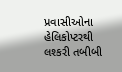પ્રવાસીઓના હેલિકોપ્ટરથી લશ્કરી તબીબી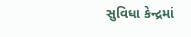સુવિધા કેન્દ્રમાં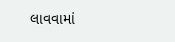લાવવામાં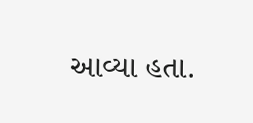આવ્યા હતા.